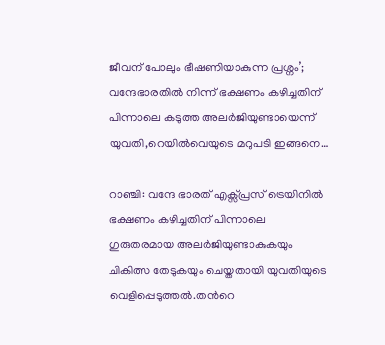ജീവന് പോലും ഭീഷണിയാകുന്ന പ്രശ്നം’; വന്ദേഭാരതില്‍ നിന്ന് ഭക്ഷണം കഴിച്ചതിന് പിന്നാലെ കടുത്ത അലര്‍ജിയുണ്ടായെന്ന് യുവതി,റെയില്‍വെയുടെ മറുപടി ഇങ്ങനെ…

റാഞ്ചി: വന്ദേ ഭാരത് എക്സ്പ്രസ് ട്രെയിനിൽ ഭക്ഷണം കഴിച്ചതിന് പിന്നാലെ ഗുരുതരമായ അലർജിയുണ്ടാകുകയും ചികിത്സ തേടുകയും ചെയ്തതായി യുവതിയുടെ വെളിപ്പെടുത്തല്‍.തന്‍റെ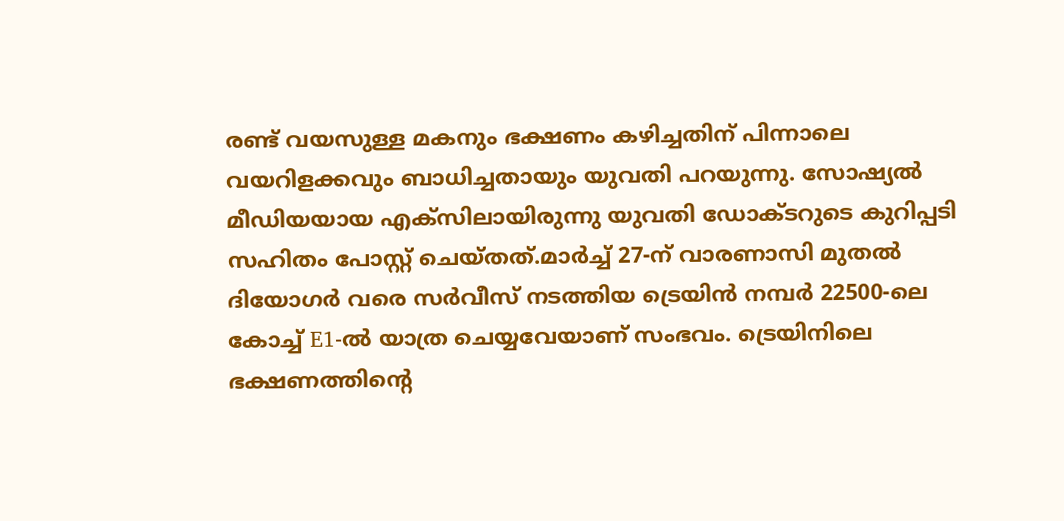രണ്ട് വയസുള്ള മകനും ഭക്ഷണം കഴിച്ചതിന് പിന്നാലെ വയറിളക്കവും ബാധിച്ചതായും യുവതി പറയുന്നു. സോഷ്യല്‍ മീഡിയയായ എക്സിലായിരുന്നു യുവതി ഡോക്ടറുടെ കുറിപ്പടി സഹിതം പോസ്റ്റ് ചെയ്തത്.മാർച്ച് 27-ന് വാരണാസി മുതൽ ദിയോഗർ വരെ സർവീസ് നടത്തിയ ട്രെയിൻ നമ്പർ 22500-ലെ കോച്ച് E1-ൽ യാത്ര ചെയ്യവേയാണ് സംഭവം. ട്രെയിനിലെ ഭക്ഷണത്തിന്റെ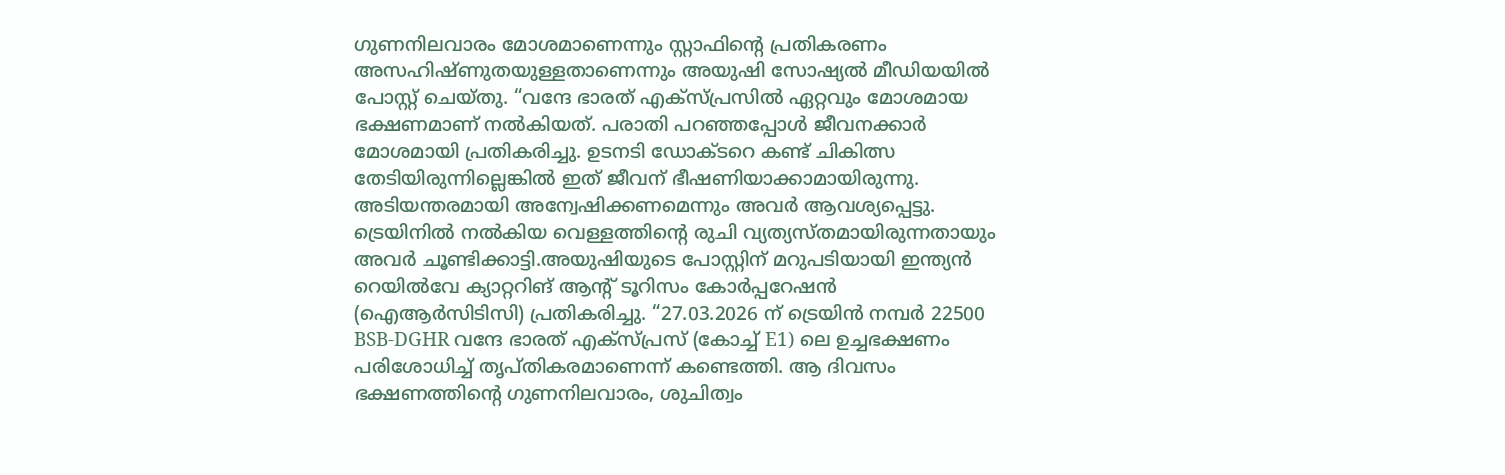ഗുണനിലവാരം മോശമാണെന്നും സ്റ്റാഫിന്റെ പ്രതികരണം അസഹിഷ്ണുതയുള്ളതാണെന്നും അയുഷി സോഷ്യൽ മീഡിയയിൽ പോസ്റ്റ് ചെയ്തു. “വന്ദേ ഭാരത് എക്സ്പ്രസിൽ ഏറ്റവും മോശമായ ഭക്ഷണമാണ് നൽകിയത്. പരാതി പറഞ്ഞപ്പോള്‍ ജീവനക്കാര്‍ മോശമായി പ്രതികരിച്ചു. ഉടനടി ഡോക്ടറെ കണ്ട് ചികിത്സ തേടിയിരുന്നില്ലെങ്കില്‍ ഇത് ജീവന് ഭീഷണിയാക്കാമായിരുന്നു. അടിയന്തരമായി അന്വേഷിക്കണമെന്നും അവർ ആവശ്യപ്പെട്ടു. ട്രെയിനിൽ നൽകിയ വെള്ളത്തിന്റെ രുചി വ്യത്യസ്തമായിരുന്നതായും അവർ ചൂണ്ടിക്കാട്ടി.അയുഷിയുടെ പോസ്റ്റിന് മറുപടിയായി ഇന്ത്യൻ റെയിൽവേ ക്യാറ്ററിങ് ആന്റ് ടൂറിസം കോർപ്പറേഷൻ (ഐആർസിടിസി) പ്രതികരിച്ചു. “27.03.2026 ന് ട്രെയിൻ നമ്പർ 22500 BSB-DGHR വന്ദേ ഭാരത് എക്സ്പ്രസ് (കോച്ച് E1) ലെ ഉച്ചഭക്ഷണം പരിശോധിച്ച് തൃപ്തികരമാണെന്ന് കണ്ടെത്തി. ആ ദിവസം ഭക്ഷണത്തിന്റെ ഗുണനിലവാരം, ശുചിത്വം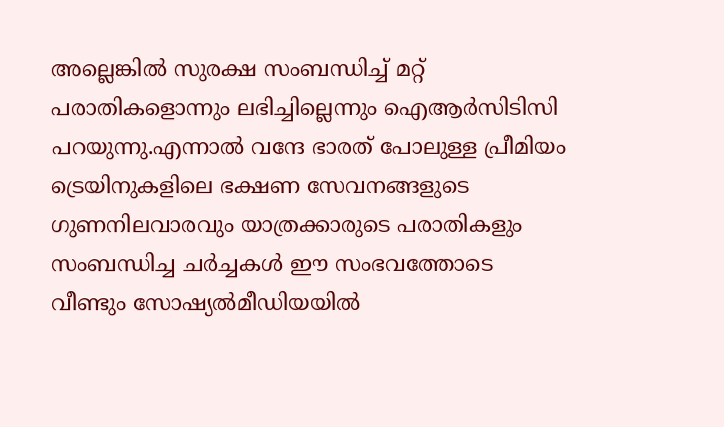അല്ലെങ്കിൽ സുരക്ഷ സംബന്ധിച്ച് മറ്റ് പരാതികളൊന്നും ലഭിച്ചില്ലെന്നും ഐആർസിടിസി പറയുന്നു.എന്നാല്‍ വന്ദേ ഭാരത് പോലുള്ള പ്രീമിയം ട്രെയിനുകളിലെ ഭക്ഷണ സേവനങ്ങളുടെ ഗുണനിലവാരവും യാത്രക്കാരുടെ പരാതികളും സംബന്ധിച്ച ചർച്ചകൾ ഈ സംഭവത്തോടെ വീണ്ടും സോഷ്യല്‍മീഡിയയില്‍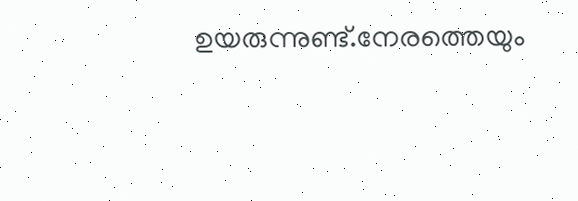ഉയരുന്നുണ്ട്.നേരത്തെയും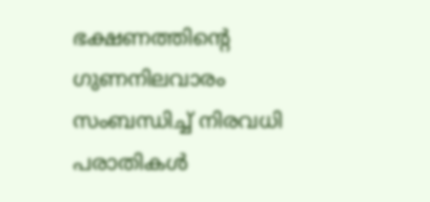ഭക്ഷണത്തിന്‍റെ ഗുണനിലവാരം സംബന്ധിച്ച് നിരവധി പരാതികള്‍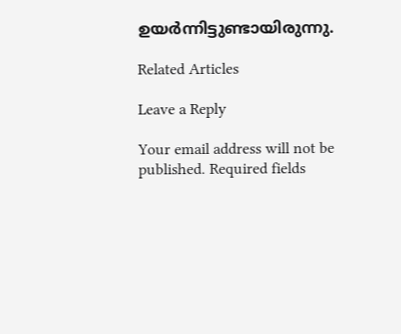ഉയര്‍ന്നിട്ടുണ്ടായിരുന്നു.

Related Articles

Leave a Reply

Your email address will not be published. Required fields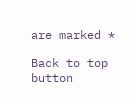are marked *

Back to top button